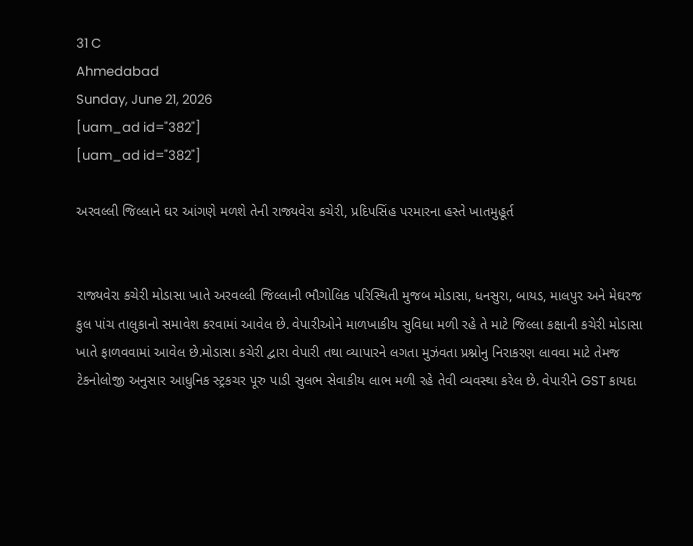31 C
Ahmedabad
Sunday, June 21, 2026
[uam_ad id="382"]
[uam_ad id="382"]

અરવલ્લી જિલ્લાને ઘર આંગણે મળશે તેની રાજ્યવેરા કચેરી, પ્રદિપસિંહ પરમારના હસ્તે ખાતમુહૂર્ત


રાજ્યવેરા કચેરી મોડાસા ખાતે અરવલ્લી જિલ્લાની ભૌગોલિક પરિસ્થિતી મુજબ મોડાસા, ધનસુરા, બાયડ, માલપુર અને મેઘરજ કુલ પાંચ તાલુકાનો સમાવેશ કરવામાં આવેલ છે. વેપારીઓને માળખાકીય સુવિધા મળી રહે તે માટે જિલ્લા કક્ષાની કચેરી મોડાસા ખાતે ફાળવવામાં આવેલ છે.મોડાસા કચેરી દ્વારા વેપારી તથા વ્યાપારને લગતા મુઝંવતા પ્રશ્નોનુ નિરાકરણ લાવવા માટે તેમજ ટેકનોલોજી અનુસાર આધુનિક સ્ટ્રકચર પૂરુ પાડી સુલભ સેવાકીય લાભ મળી રહે તેવી વ્યવસ્થા કરેલ છે. વેપારીને GST કાયદા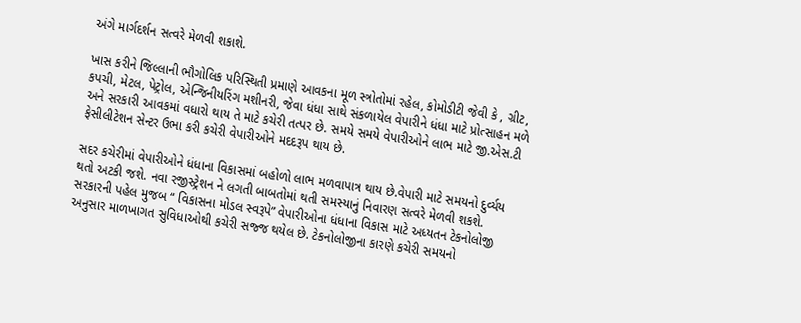અંગે માર્ગદર્શન સત્વરે મેળવી શકાશે.

ખાસ કરીને જિલ્લાની ભૌગોલિક પરિસ્થિતી પ્રમાણે આવકના મૂળ સ્ત્રોતોમાં રહેલ, કોમોડીટી જેવી કે , ગ્રીટ, કપચી, મેટલ, પેટ્રોલ, એન્‍જિનીયરિંગ મશીનરી, જેવા ધંધા સાથે સંકળાયેલ વેપારીને ધંધા માટે પ્રોત્સાહન મળે અને સરકારી આવકમાં વધારો થાય તે માટે કચેરી તત્પર છે. સમયે સમયે વેપારીઓને લાભ માટે જી.એસ.ટી ફેસીલીટેશન સેન્‍ટર ઉભા કરી કચેરી વેપારીઓને મદદરૂપ થાય છે.

સદર કચેરીમાં વેપારીઓને ધંધાના વિકાસમાં બહોળો લાભ મળવાપાત્ર થાય છે.વેપારી માટે સમયનો દુર્વ્યય થતો અટકી જશે. નવા રજીસ્ટ્રેશન ને લગતી બાબતોમાં થતી સમસ્યાનું નિવારણ સત્વરે મેળવી શકશે. સરકારની પહેલ મુજબ “ વિકાસના મોડલ સ્વરૂપે” વેપારીઓના ધંધાના વિકાસ માટે અધ્યતન ટેકનોલોજી અનુસાર માળખાગત સુવિધાઓથી કચેરી સજ્જ થયેલ છે. ટેકનોલોજીના કારણે કચેરી સમયનો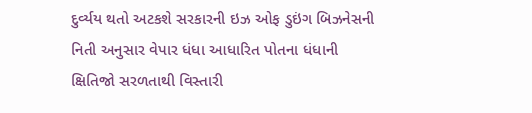દુર્વ્યય થતો અટકશે સરકારની ઇઝ ઓફ ડુઇંગ બિઝનેસની નિતી અનુસાર વેપાર ધંધા આધારિત પોતના ધંધાની ક્ષિતિજો સરળતાથી વિસ્તારી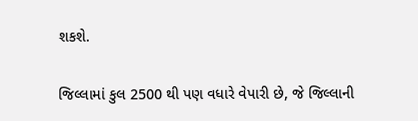શકશે.

જિલ્લામાં કુલ 2500 થી પણ વધારે વેપારી છે, જે જિલ્લાની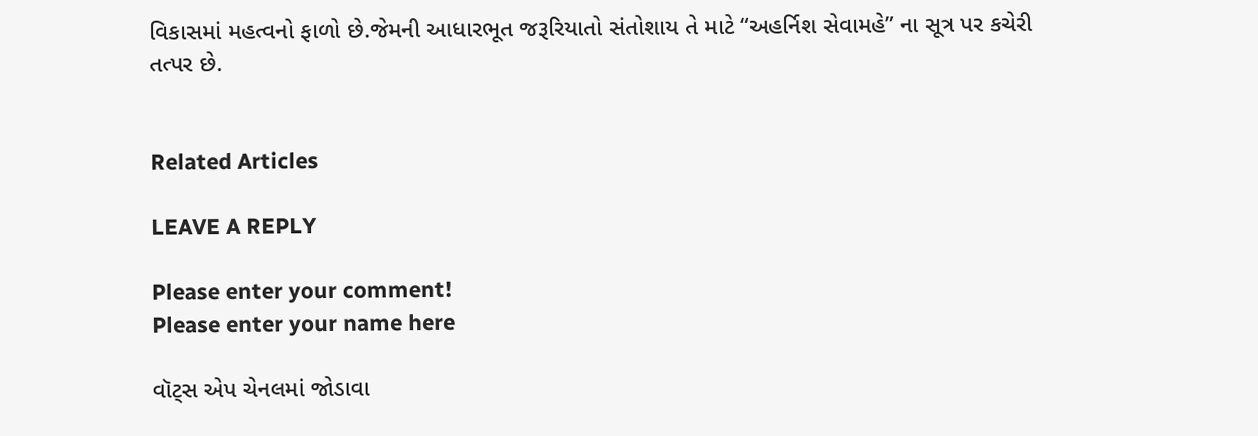વિકાસમાં મહત્વનો ફાળો છે.જેમની આધારભૂત જરૂરિયાતો સંતોશાય તે માટે “અહર્નિશ સેવામહે” ના સૂત્ર પર કચેરી તત્પર છે.


Related Articles

LEAVE A REPLY

Please enter your comment!
Please enter your name here

વૉટ્સ એપ ચેનલમાં જોડાવા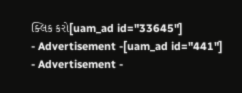ક્લિક કરો[uam_ad id="33645"]
- Advertisement -[uam_ad id="441"]
- Advertisement -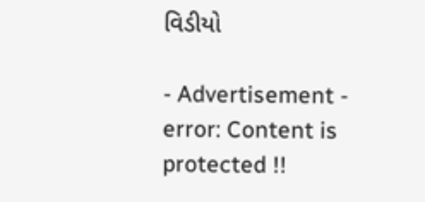વિડીયો

- Advertisement -
error: Content is protected !!